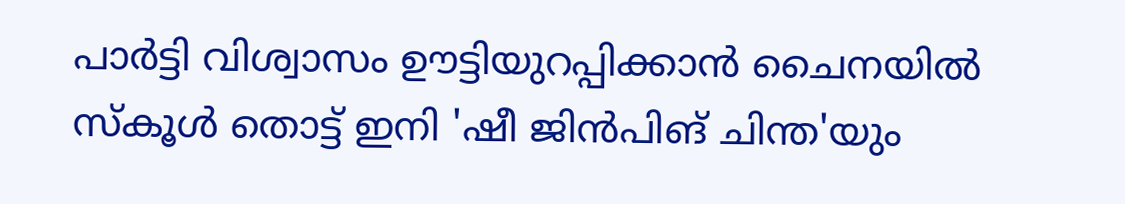പാര്‍ട്ടി വിശ്വാസം ഊട്ടിയുറപ്പിക്കാന്‍ ചൈനയില്‍ സ്‌കൂള്‍ തൊട്ട് ഇനി 'ഷീ ജിന്‍പിങ് ചിന്ത'യും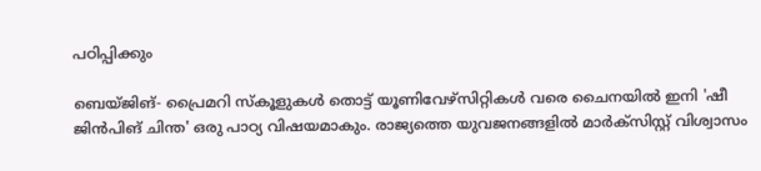പഠിപ്പിക്കും

ബെയ്ജിങ്- പ്രൈമറി സ്‌കൂളുകള്‍ തൊട്ട് യൂണിവേഴ്‌സിറ്റികള്‍ വരെ ചൈനയില്‍ ഇനി 'ഷീ ജിന്‍പിങ് ചിന്ത' ഒരു പാഠ്യ വിഷയമാകും. രാജ്യത്തെ യുവജനങ്ങളില്‍ മാര്‍ക്‌സിസ്റ്റ് വിശ്വാസം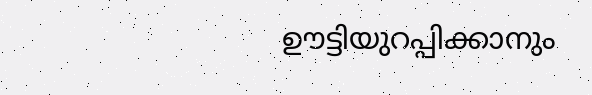ഊട്ടിയുറപ്പിക്കാനും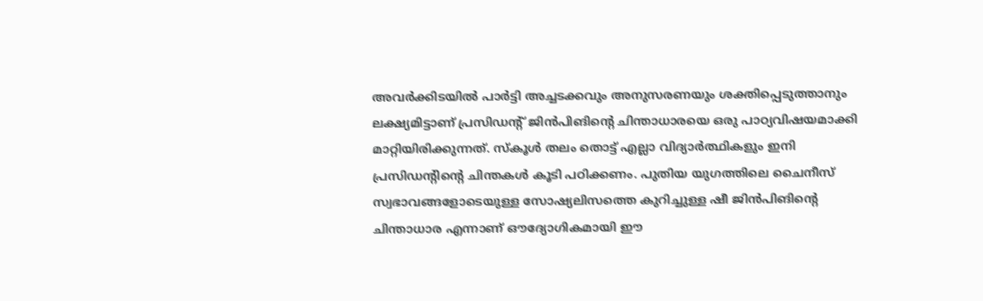അവര്‍ക്കിടയില്‍ പാര്‍ട്ടി അച്ചടക്കവും അനുസരണയും ശക്തിപ്പെടുത്താനും ലക്ഷ്യമിട്ടാണ് പ്രസിഡന്റ് ജിന്‍പിങിന്റെ ചിന്താധാരയെ ഒരു പാഠ്യവിഷയമാക്കി മാറ്റിയിരിക്കുന്നത്. സ്‌കൂള്‍ തലം തൊട്ട് എല്ലാ വിദ്യാര്‍ത്ഥികളും ഇനി പ്രസിഡന്റിന്റെ ചിന്തകള്‍ കൂടി പഠിക്കണം. പുതിയ യുഗത്തിലെ ചൈനീസ് സ്വഭാവങ്ങളോടെയുള്ള സോഷ്യലിസത്തെ കുറിച്ചുള്ള ഷീ ജിന്‍പിങിന്റെ ചിന്താധാര എന്നാണ് ഔദ്യോഗികമായി ഈ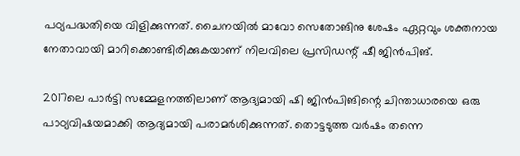പഠ്യപദ്ധതിയെ വിളിക്കുന്നത്. ചൈനയില്‍ മാവോ സെതോങിനു ശേഷം ഏറ്റവും ശക്തനായ നേതാവായി മാറിക്കൊണ്ടിരിക്കുകയാണ് നിലവിലെ പ്രസിഡന്റ് ഷീ ജിന്‍പിങ്.

2017ലെ പാര്‍ട്ടി സമ്മേളനത്തിലാണ് ആദ്യമായി ഷി ജിന്‍പിങിന്റെ ചിന്താധാരയെ ഒരു പാഠ്യവിഷയമാക്കി ആദ്യമായി പരാമര്‍ശിക്കുന്നത്. തൊട്ടടുത്ത വര്‍ഷം തന്നെ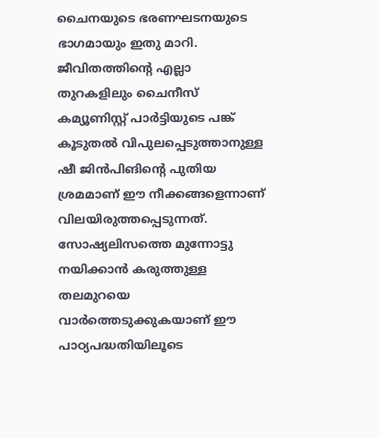ചൈനയുടെ ഭരണഘടനയുടെ ഭാഗമായും ഇതു മാറി. ജീവിതത്തിന്റെ എല്ലാ തുറകളിലും ചൈനീസ് കമ്യൂണിസ്റ്റ് പാര്‍ട്ടിയുടെ പങ്ക് കൂടുതല്‍ വിപുലപ്പെടുത്താനുള്ള ഷീ ജിന്‍പിങിന്റെ പുതിയ ശ്രമമാണ് ഈ നീക്കങ്ങളെന്നാണ് വിലയിരുത്തപ്പെടുന്നത്. സോഷ്യലിസത്തെ മുന്നോട്ടു നയിക്കാന്‍ കരുത്തുള്ള തലമുറയെ വാര്‍ത്തെടുക്കുകയാണ് ഈ പാഠ്യപദ്ധതിയിലൂടെ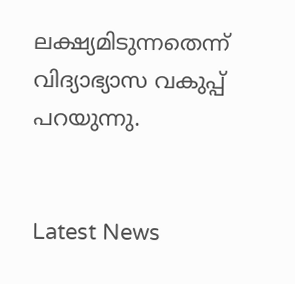ലക്ഷ്യമിടുന്നതെന്ന് വിദ്യാഭ്യാസ വകുപ്പ് പറയുന്നു.


Latest News